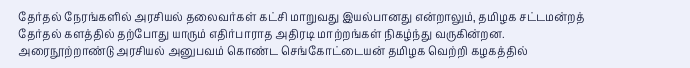தேர்தல் நேரங்களில் அரசியல் தலைவர்கள் கட்சி மாறுவது இயல்பானது என்றாலும், தமிழக சட்டமன்றத் தேர்தல் களத்தில் தற்போது யாரும் எதிர்பாராத அதிரடி மாற்றங்கள் நிகழ்ந்து வருகின்றன. அரைநூற்றாண்டு அரசியல் அனுபவம் கொண்ட செங்கோட்டையன் தமிழக வெற்றி கழகத்தில்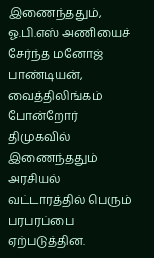இணைந்ததும், ஓ.பி.எஸ் அணியைச் சேர்ந்த மனோஜ் பாண்டியன், வைத்திலிங்கம் போன்றோர் திமுகவில் இணைந்ததும் அரசியல் வட்டாரத்தில் பெரும் பரபரப்பை ஏற்படுத்தின.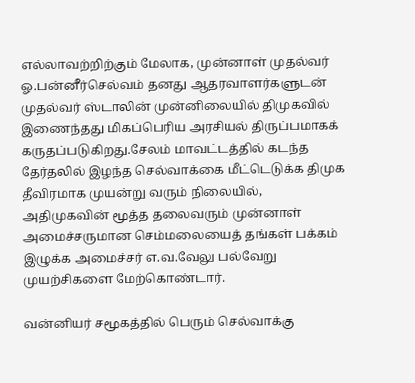எல்லாவற்றிற்கும் மேலாக, முன்னாள் முதல்வர் ஓ.பன்னீர்செல்வம் தனது ஆதரவாளர்களுடன் முதல்வர் ஸ்டாலின் முன்னிலையில் திமுகவில் இணைந்தது மிகப்பெரிய அரசியல் திருப்பமாகக் கருதப்படுகிறது.சேலம் மாவட்டத்தில் கடந்த தேர்தலில் இழந்த செல்வாக்கை மீட்டெடுக்க திமுக தீவிரமாக முயன்று வரும் நிலையில், அதிமுகவின் மூத்த தலைவரும் முன்னாள் அமைச்சருமான செம்மலையைத் தங்கள் பக்கம் இழுக்க அமைச்சர் எ.வ.வேலு பல்வேறு முயற்சிகளை மேற்கொண்டார்.

வன்னியர் சமூகத்தில் பெரும் செல்வாக்கு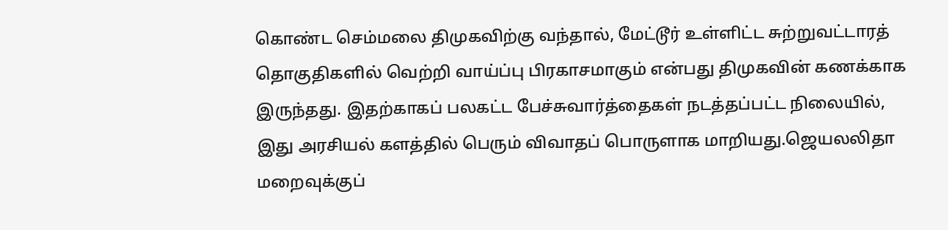கொண்ட செம்மலை திமுகவிற்கு வந்தால், மேட்டூர் உள்ளிட்ட சுற்றுவட்டாரத் தொகுதிகளில் வெற்றி வாய்ப்பு பிரகாசமாகும் என்பது திமுகவின் கணக்காக இருந்தது. இதற்காகப் பலகட்ட பேச்சுவார்த்தைகள் நடத்தப்பட்ட நிலையில், இது அரசியல் களத்தில் பெரும் விவாதப் பொருளாக மாறியது.ஜெயலலிதா மறைவுக்குப்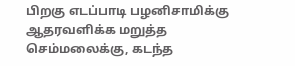பிறகு எடப்பாடி பழனிசாமிக்கு ஆதரவளிக்க மறுத்த செம்மலைக்கு, கடந்த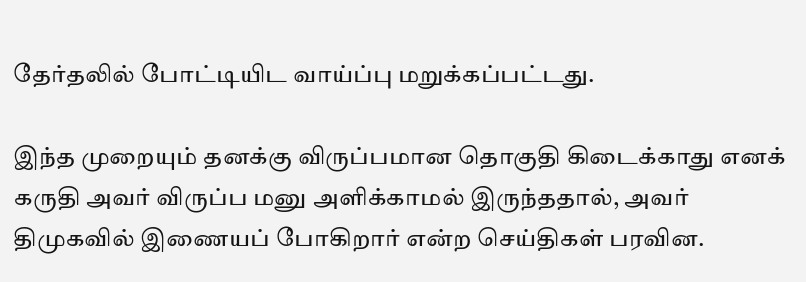தேர்தலில் போட்டியிட வாய்ப்பு மறுக்கப்பட்டது.

இந்த முறையும் தனக்கு விருப்பமான தொகுதி கிடைக்காது எனக் கருதி அவர் விருப்ப மனு அளிக்காமல் இருந்ததால், அவர் திமுகவில் இணையப் போகிறார் என்ற செய்திகள் பரவின.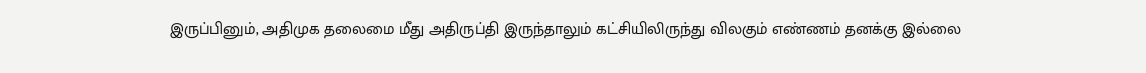இருப்பினும், அதிமுக தலைமை மீது அதிருப்தி இருந்தாலும் கட்சியிலிருந்து விலகும் எண்ணம் தனக்கு இல்லை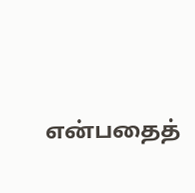என்பதைத்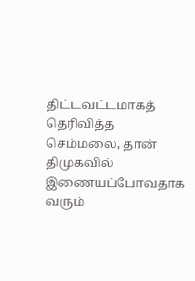திட்டவட்டமாகத் தெரிவித்த செம்மலை, தான் திமுகவில் இணையப்போவதாக வரும்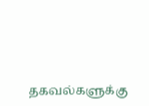தகவல்களுக்கு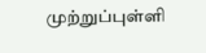முற்றுப்புள்ளி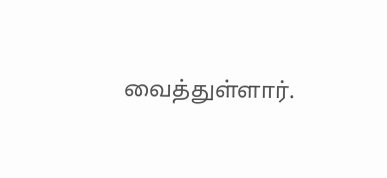வைத்துள்ளார்.